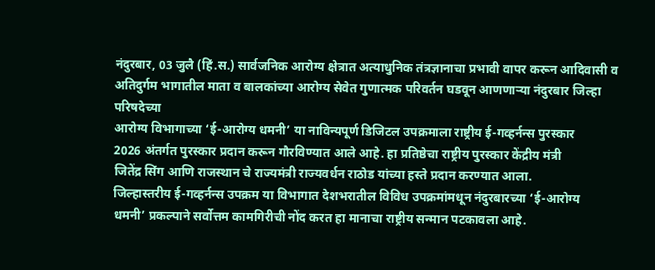नंदुरबार, 03 जुलै (हिं.स.) सार्वजनिक आरोग्य क्षेत्रात अत्याधुनिक तंत्रज्ञानाचा प्रभावी वापर करून आदिवासी व अतिदुर्गम भागातील माता व बालकांच्या आरोग्य सेवेत गुणात्मक परिवर्तन घडवून आणणाऱ्या नंदुरबार जिल्हा परिषदेच्या
आरोग्य विभागाच्या ‘ई-आरोग्य धमनी’ या नाविन्यपूर्ण डिजिटल उपक्रमाला राष्ट्रीय ई-गव्हर्नन्स पुरस्कार
2026 अंतर्गत पुरस्कार प्रदान करून गौरविण्यात आले आहे. हा प्रतिष्ठेचा राष्ट्रीय पुरस्कार केंद्रीय मंत्री
जितेंद्र सिंग आणि राजस्थान चे राज्यमंत्री राज्यवर्धन राठोड यांच्या हस्ते प्रदान करण्यात आला.
जिल्हास्तरीय ई-गव्हर्नन्स उपक्रम या विभागात देशभरातील विविध उपक्रमांमधून नंदुरबारच्या ‘ई-आरोग्य
धमनी’ प्रकल्पाने सर्वोत्तम कामगिरीची नोंद करत हा मानाचा राष्ट्रीय सन्मान पटकावला आहे.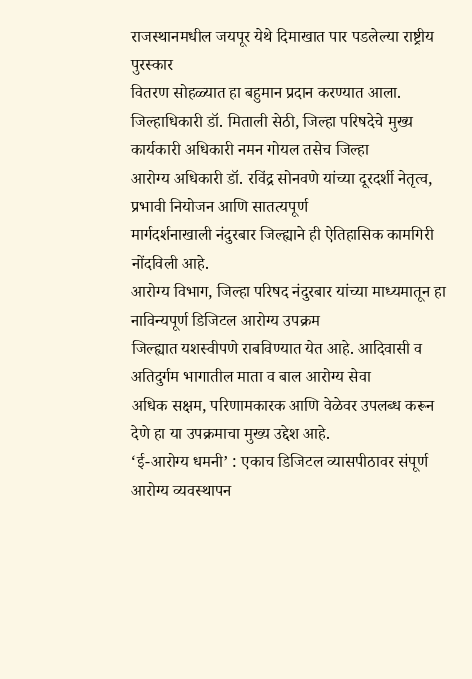राजस्थानमधील जयपूर येथे दिमाखात पार पडलेल्या राष्ट्रीय पुरस्कार
वितरण सोहळ्यात हा बहुमान प्रदान करण्यात आला.
जिल्हाधिकारी डॉ. मिताली सेठी, जिल्हा परिषदेचे मुख्य कार्यकारी अधिकारी नमन गोयल तसेच जिल्हा
आरोग्य अधिकारी डॉ. रविंद्र सोनवणे यांच्या दूरदर्शी नेतृत्व, प्रभावी नियोजन आणि सातत्यपूर्ण
मार्गदर्शनाखाली नंदुरबार जिल्ह्याने ही ऐतिहासिक कामगिरी नोंदविली आहे.
आरोग्य विभाग, जिल्हा परिषद नंदुरबार यांच्या माध्यमातून हा नाविन्यपूर्ण डिजिटल आरोग्य उपक्रम
जिल्ह्यात यशस्वीपणे राबविण्यात येत आहे. आदिवासी व अतिदुर्गम भागातील माता व बाल आरोग्य सेवा
अधिक सक्षम, परिणामकारक आणि वेळेवर उपलब्ध करून देणे हा या उपक्रमाचा मुख्य उद्देश आहे.
‘ई-आरोग्य धमनी’ : एकाच डिजिटल व्यासपीठावर संपूर्ण आरोग्य व्यवस्थापन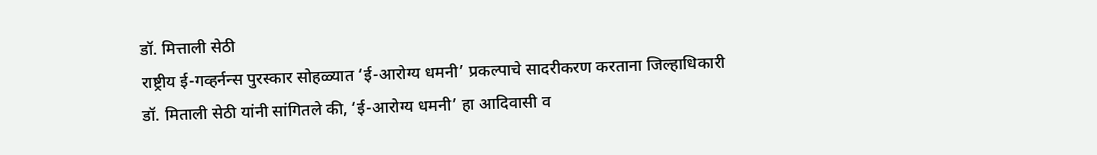डॉ. मित्ताली सेठी
राष्ट्रीय ई-गव्हर्नन्स पुरस्कार सोहळ्यात ‘ई-आरोग्य धमनी’ प्रकल्पाचे सादरीकरण करताना जिल्हाधिकारी
डॉ. मिताली सेठी यांनी सांगितले की, ‘ई-आरोग्य धमनी’ हा आदिवासी व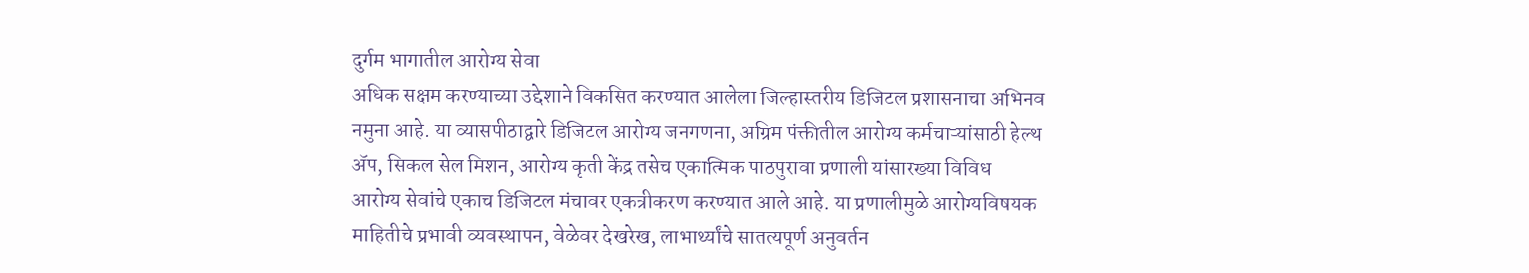दुर्गम भागातील आरोग्य सेवा
अधिक सक्षम करण्याच्या उद्देशाने विकसित करण्यात आलेला जिल्हास्तरीय डिजिटल प्रशासनाचा अभिनव
नमुना आहे. या व्यासपीठाद्वारे डिजिटल आरोग्य जनगणना, अग्रिम पंक्तीतील आरोग्य कर्मचाऱ्यांसाठी हेल्थ
ॲप, सिकल सेल मिशन, आरोग्य कृती केंद्र तसेच एकात्मिक पाठपुरावा प्रणाली यांसारख्या विविध
आरोग्य सेवांचे एकाच डिजिटल मंचावर एकत्रीकरण करण्यात आले आहे. या प्रणालीमुळे आरोग्यविषयक
माहितीचे प्रभावी व्यवस्थापन, वेळेवर देखरेख, लाभार्थ्यांचे सातत्यपूर्ण अनुवर्तन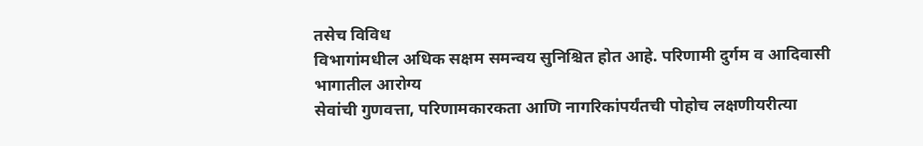तसेच विविध
विभागांमधील अधिक सक्षम समन्वय सुनिश्चित होत आहे. परिणामी दुर्गम व आदिवासी भागातील आरोग्य
सेवांची गुणवत्ता, परिणामकारकता आणि नागरिकांपर्यंतची पोहोच लक्षणीयरीत्या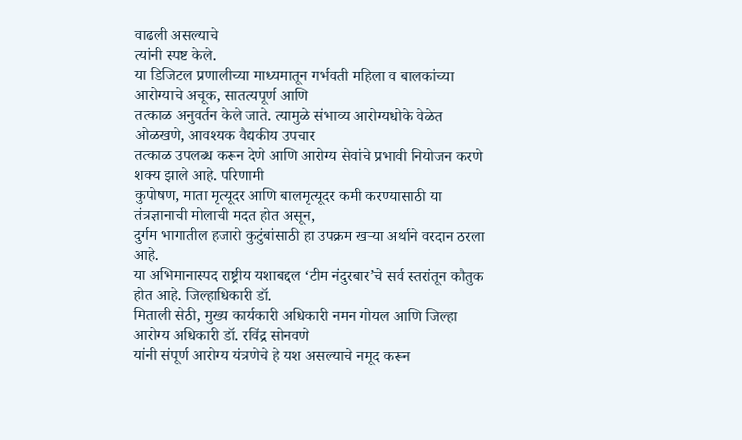वाढली असल्याचे
त्यांनी स्पष्ट केले.
या डिजिटल प्रणालीच्या माध्यमातून गर्भवती महिला व बालकांच्या आरोग्याचे अचूक, सातत्यपूर्ण आणि
तत्काळ अनुवर्तन केले जाते. त्यामुळे संभाव्य आरोग्यधोके वेळेत ओळखणे, आवश्यक वैद्यकीय उपचार
तत्काळ उपलब्ध करून देणे आणि आरोग्य सेवांचे प्रभावी नियोजन करणे शक्य झाले आहे. परिणामी
कुपोषण, माता मृत्यूदर आणि बालमृत्यूदर कमी करण्यासाठी या तंत्रज्ञानाची मोलाची मदत होत असून,
दुर्गम भागातील हजारो कुटुंबांसाठी हा उपक्रम खऱ्या अर्थाने वरदान ठरला आहे.
या अभिमानास्पद राष्ट्रीय यशाबद्दल ‘टीम नंदुरबार’चे सर्व स्तरांतून कौतुक होत आहे. जिल्हाधिकारी डॉ.
मिताली सेठी, मुख्य कार्यकारी अधिकारी नमन गोयल आणि जिल्हा आरोग्य अधिकारी डॉ. रविंद्र सोनवणे
यांनी संपूर्ण आरोग्य यंत्रणेचे हे यश असल्याचे नमूद करून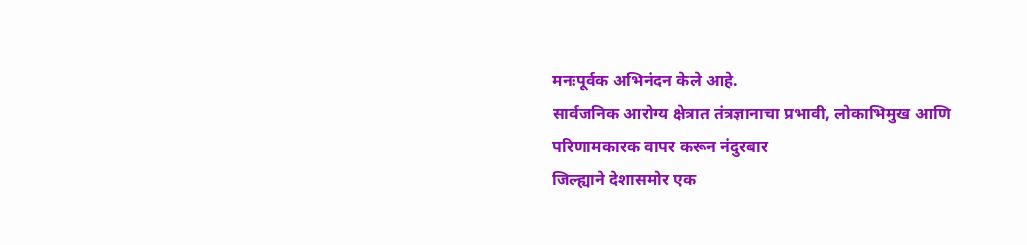मनःपूर्वक अभिनंदन केले आहे.
सार्वजनिक आरोग्य क्षेत्रात तंत्रज्ञानाचा प्रभावी, लोकाभिमुख आणि परिणामकारक वापर करून नंदुरबार
जिल्ह्याने देशासमोर एक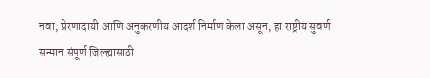नवा, प्रेरणादायी आणि अनुकरणीय आदर्श निर्माण केला असून, हा राष्ट्रीय सुवर्ण
सन्मान संपूर्ण जिल्ह्यासाठी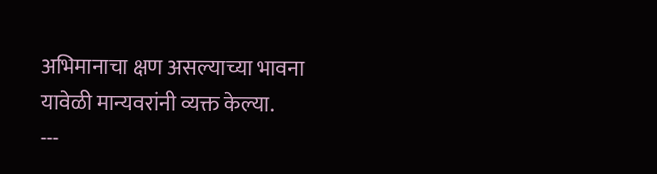अभिमानाचा क्षण असल्याच्या भावना यावेळी मान्यवरांनी व्यक्त केल्या.
---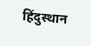हिंदुस्थान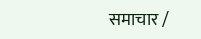समाचार /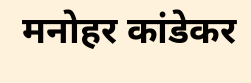मनोहर कांडेकर